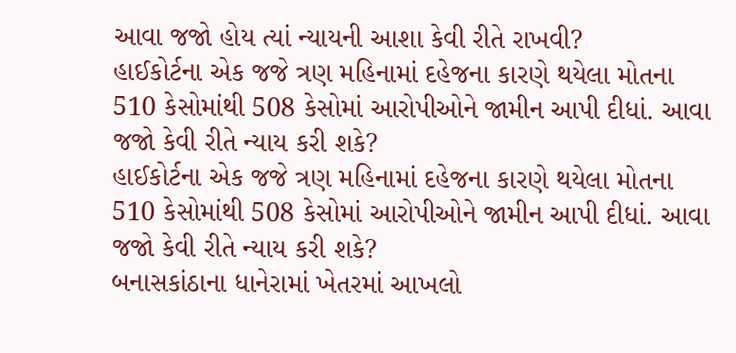આવા જજો હોય ત્યાં ન્યાયની આશા કેવી રીતે રાખવી?
હાઈકોર્ટના એક જજે ત્રણ મહિનામાં દહેજના કારણે થયેલા મોતના 510 કેસોમાંથી 508 કેસોમાં આરોપીઓને જામીન આપી દીધાં. આવા જજો કેવી રીતે ન્યાય કરી શકે?
હાઈકોર્ટના એક જજે ત્રણ મહિનામાં દહેજના કારણે થયેલા મોતના 510 કેસોમાંથી 508 કેસોમાં આરોપીઓને જામીન આપી દીધાં. આવા જજો કેવી રીતે ન્યાય કરી શકે?
બનાસકાંઠાના ધાનેરામાં ખેતરમાં આખલો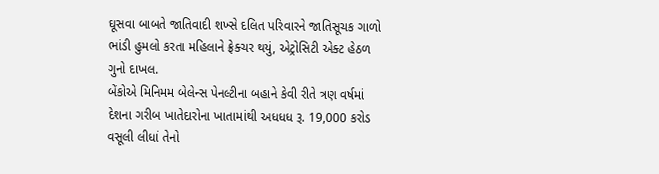ઘૂસવા બાબતે જાતિવાદી શખ્સે દલિત પરિવારને જાતિસૂચક ગાળો ભાંડી હુમલો કરતા મહિલાને ફ્રેક્ચર થયું, એટ્રોસિટી એક્ટ હેઠળ ગુનો દાખલ.
બેંકોએ મિનિમમ બેલેન્સ પેનલ્ટીના બહાને કેવી રીતે ત્રણ વર્ષમાં દેશના ગરીબ ખાતેદારોના ખાતામાંથી અધધધ રૂ. 19,000 કરોડ વસૂલી લીધાં તેનો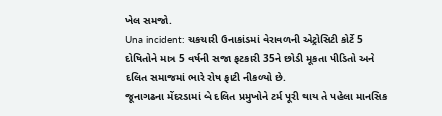ખેલ સમજો.
Una incident: ચકચારી ઉનાકાંડમાં વેરાવળની એટ્રોસિટી કોર્ટે 5 દોષિતોને માત્ર 5 વર્ષની સજા ફટકારી 35ને છોડી મૂકતા પીડિતો અને દલિત સમાજમાં ભારે રોષ ફાટી નીકળ્યો છે.
જૂનાગઢના મેંદરડામાં બે દલિત પ્રમુખોને ટર્મ પૂરી થાય તે પહેલા માનસિક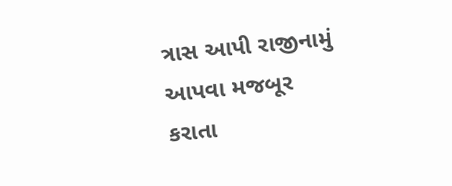ત્રાસ આપી રાજીનામું આપવા મજબૂર કરાતા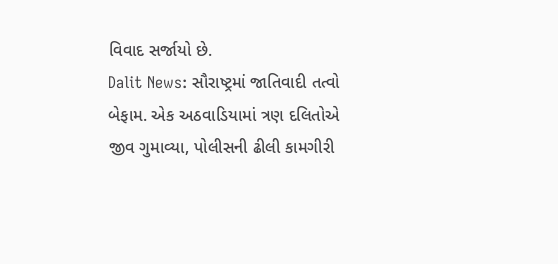વિવાદ સર્જાયો છે.
Dalit News: સૌરાષ્ટ્રમાં જાતિવાદી તત્વો બેફામ. એક અઠવાડિયામાં ત્રણ દલિતોએ જીવ ગુમાવ્યા, પોલીસની ઢીલી કામગીરી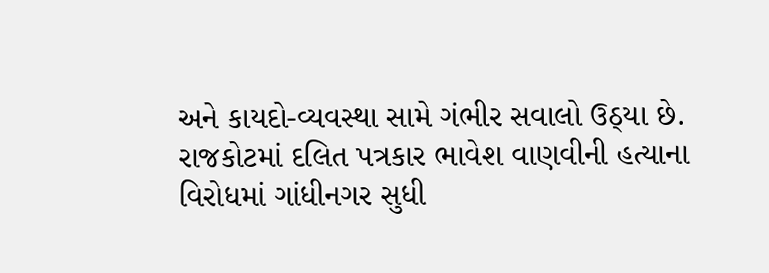અને કાયદો-વ્યવસ્થા સામે ગંભીર સવાલો ઉઠ્યા છે.
રાજકોટમાં દલિત પત્રકાર ભાવેશ વાણવીની હત્યાના વિરોધમાં ગાંધીનગર સુધી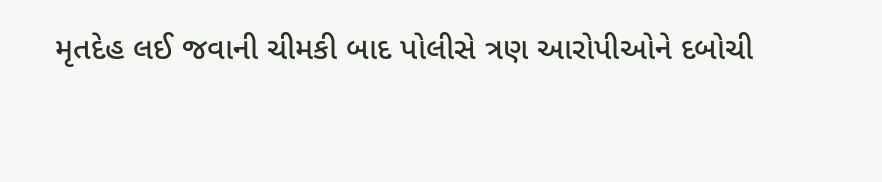મૃતદેહ લઈ જવાની ચીમકી બાદ પોલીસે ત્રણ આરોપીઓને દબોચી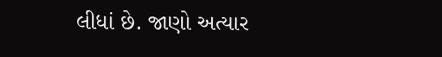લીધાં છે. જાણો અત્યાર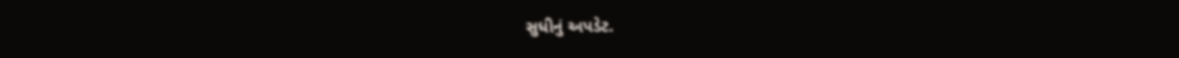સુધીનું અપડેટ.